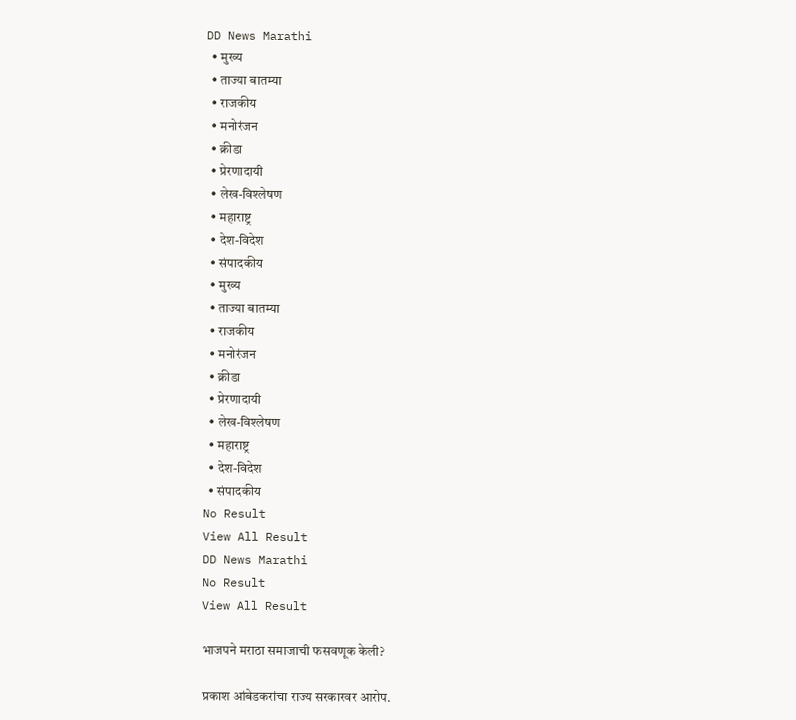DD News Marathi
  • मुख्य
  • ताज्या बातम्या
  • राजकीय
  • मनोरंजन
  • क्रीडा
  • प्रेरणादायी
  • लेख-विश्लेषण
  • महाराष्ट्र
  • देश-विदेश
  • संपादकीय
  • मुख्य
  • ताज्या बातम्या
  • राजकीय
  • मनोरंजन
  • क्रीडा
  • प्रेरणादायी
  • लेख-विश्लेषण
  • महाराष्ट्र
  • देश-विदेश
  • संपादकीय
No Result
View All Result
DD News Marathi
No Result
View All Result

भाजपने मराठा समाजाची फसवणूक केली?

प्रकाश आंबेडकरांचा राज्य सरकारवर आरोप.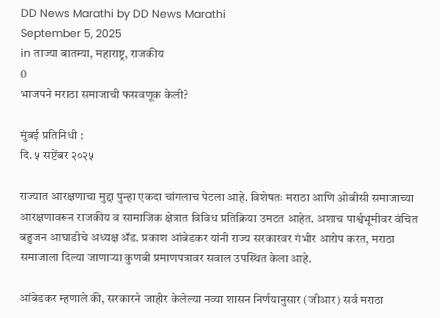DD News Marathi by DD News Marathi
September 5, 2025
in ताज्या बातम्या, महाराष्ट्र, राजकीय
0
भाजपने मराठा समाजाची फसवणूक केली?

मुंबई प्रतिनिधी :
दि. ५ सप्टेंबर २०२५

राज्यात आरक्षणाचा मुद्दा पुन्हा एकदा चांगलाच पेटला आहे. विशेषतः मराठा आणि ओबीसी समाजाच्या आरक्षणावरून राजकीय व सामाजिक क्षेत्रात विविध प्रतिक्रिया उमटत आहेत. अशाच पार्श्वभूमीवर वंचित बहुजन आघाडीचे अध्यक्ष ॲड. प्रकाश आंबेडकर यांनी राज्य सरकारवर गंभीर आरोप करत, मराठा समाजाला दिल्या जाणाऱ्या कुणबी प्रमाणपत्रावर सवाल उपस्थित केला आहे.

आंबेडकर म्हणाले की, सरकारने जाहीर केलेल्या नव्या शासन निर्णयानुसार (जीआर) सर्व मराठा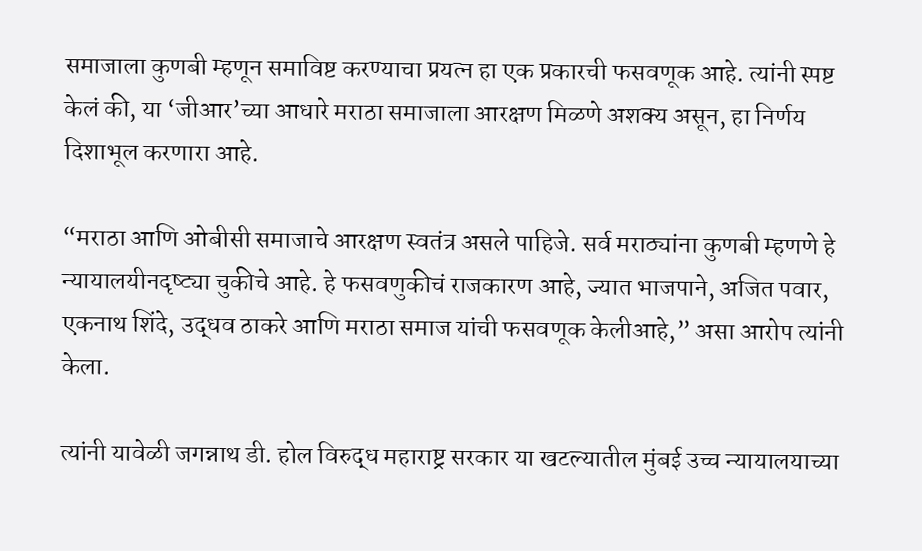समाजाला कुणबी म्हणून समाविष्ट करण्याचा प्रयत्न हा एक प्रकारची फसवणूक आहे. त्यांनी स्पष्ट केलं की, या ‘जीआर’च्या आधारे मराठा समाजाला आरक्षण मिळणे अशक्य असून, हा निर्णय दिशाभूल करणारा आहे.

“मराठा आणि ओबीसी समाजाचे आरक्षण स्वतंत्र असले पाहिजे. सर्व मराठ्यांना कुणबी म्हणणे हे न्यायालयीनदृष्ट्या चुकीचे आहे. हे फसवणुकीचं राजकारण आहे, ज्यात भाजपाने, अजित पवार, एकनाथ शिंदे, उद्धव ठाकरे आणि मराठा समाज यांची फसवणूक केलीआहे,” असा आरोप त्यांनी केला.

त्यांनी यावेळी जगन्नाथ डी. होल विरुद्ध महाराष्ट्र सरकार या खटल्यातील मुंबई उच्च न्यायालयाच्या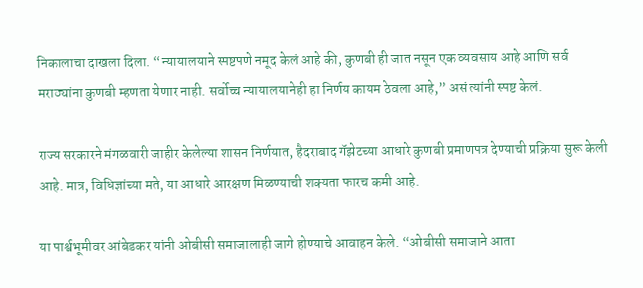निकालाचा दाखला दिला. “न्यायालयाने स्पष्टपणे नमूद केलं आहे की, कुणबी ही जात नसून एक व्यवसाय आहे आणि सर्व मराठ्यांना कुणबी म्हणता येणार नाही. सर्वोच्च न्यायालयानेही हा निर्णय कायम ठेवला आहे,” असं त्यांनी स्पष्ट केलं.

राज्य सरकारने मंगळवारी जाहीर केलेल्या शासन निर्णयात, हैदराबाद गॅझेटच्या आधारे कुणबी प्रमाणपत्र देण्याची प्रक्रिया सुरू केली आहे. मात्र, विधिज्ञांच्या मते, या आधारे आरक्षण मिळण्याची शक्यता फारच कमी आहे.

या पार्श्वभूमीवर आंबेडकर यांनी ओबीसी समाजालाही जागे होण्याचे आवाहन केले. “ओबीसी समाजाने आता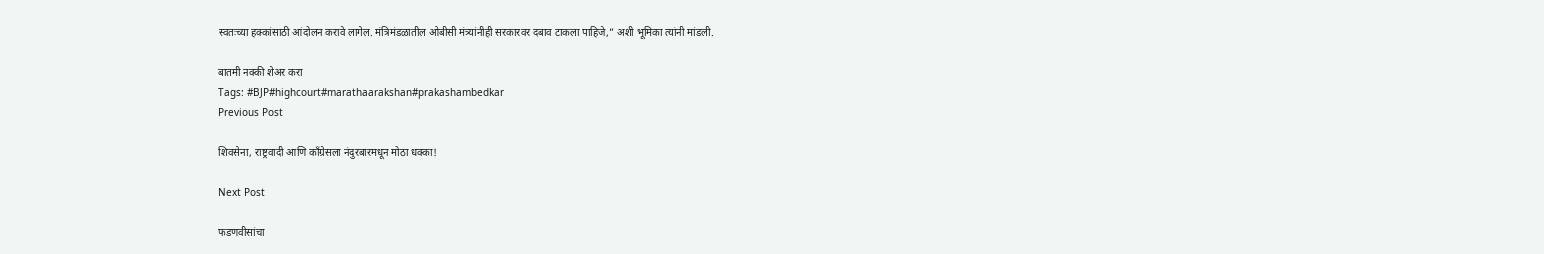स्वतःच्या हक्कांसाठी आंदोलन करावे लागेल. मंत्रिमंडळातील ओबीसी मंत्र्यांनीही सरकारवर दबाव टाकला पाहिजे,” अशी भूमिका त्यांनी मांडली.

बातमी नक्की शेअर करा
Tags: #BJP#highcourt#marathaarakshan#prakashambedkar
Previous Post

शिवसेना, राष्ट्रवादी आणि काँग्रेसला नंदुरबारमधून मोठा धक्का!

Next Post

फडणवीसांचा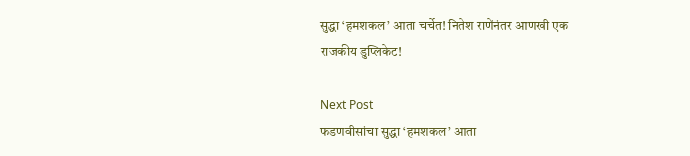सुद्धा ‘हमशकल’ आता चर्चेत! नितेश राणेंनंतर आणखी एक राजकीय डुप्लिकेट!

Next Post
फडणवीसांचा सुद्धा ‘हमशकल’ आता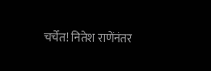चर्चेत! नितेश राणेंनंतर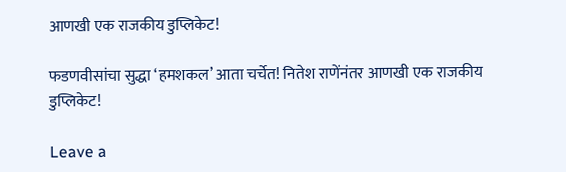आणखी एक राजकीय डुप्लिकेट!

फडणवीसांचा सुद्धा ‘हमशकल’ आता चर्चेत! नितेश राणेंनंतर आणखी एक राजकीय डुप्लिकेट!

Leave a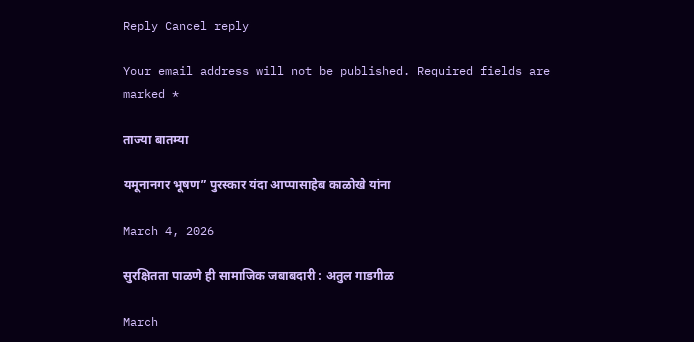Reply Cancel reply

Your email address will not be published. Required fields are marked *

ताज्या बातम्या

यमूनानगर भूषण” पुरस्कार यंदा आप्पासाहेब काळोखे यांना

March 4, 2026

सुरक्षितता पाळणे ही सामाजिक जबाबदारी : अतुल गाडगीळ

March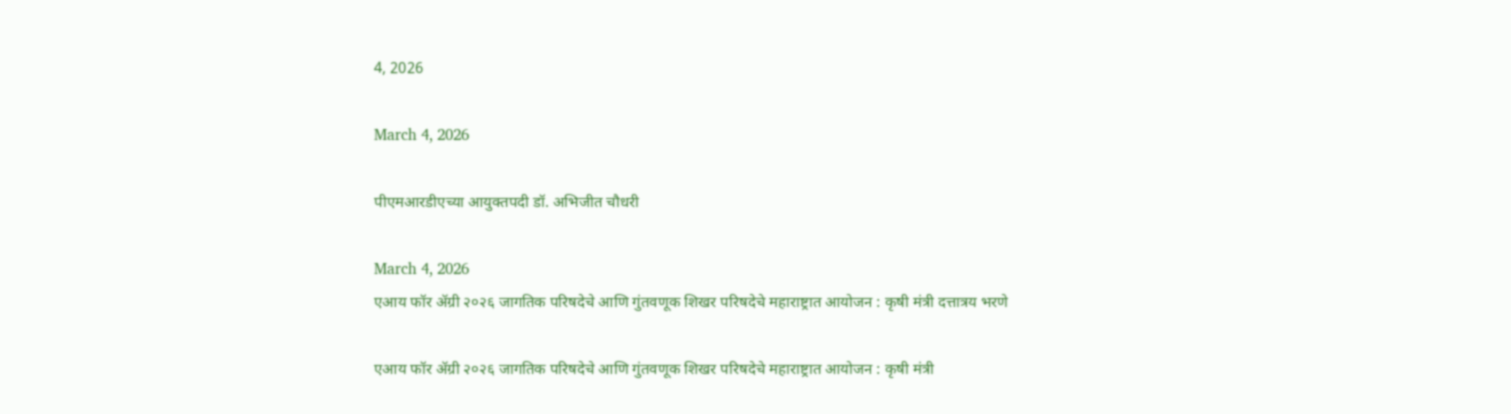4, 2026

March 4, 2026

पीएमआरडीएच्या आयुक्तपदी डॉ. अभिजीत चौधरी

March 4, 2026
एआय फॉर ॲग्री २०२६ जागतिक परिषदेचे आणि गुंतवणूक शिखर परिषदेचे महाराष्ट्रात आयोजन : कृषी मंत्री दत्तात्रय भरणे

एआय फॉर ॲग्री २०२६ जागतिक परिषदेचे आणि गुंतवणूक शिखर परिषदेचे महाराष्ट्रात आयोजन : कृषी मंत्री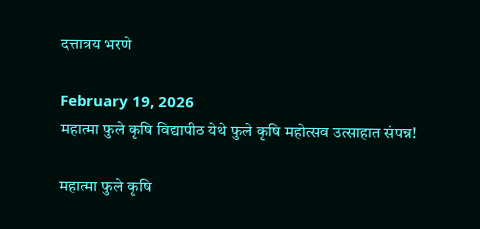दत्तात्रय भरणे

February 19, 2026
महात्मा फुले कृषि विद्यापीठ येथे फुले कृषि महोत्सव उत्साहात संपन्न!

महात्मा फुले कृषि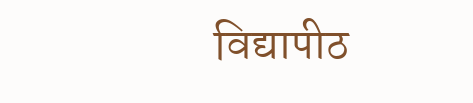विद्यापीठ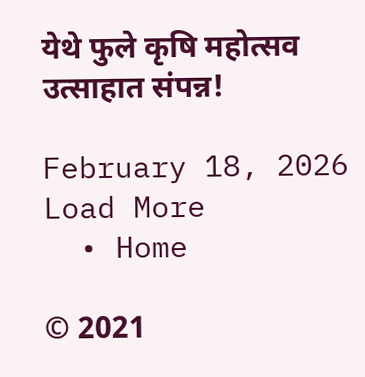येथे फुले कृषि महोत्सव उत्साहात संपन्न!

February 18, 2026
Load More
  • Home

© 2021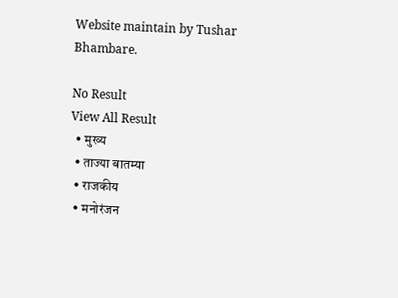Website maintain by Tushar Bhambare.

No Result
View All Result
  • मुख्य
  • ताज्या बातम्या
  • राजकीय
  • मनोरंजन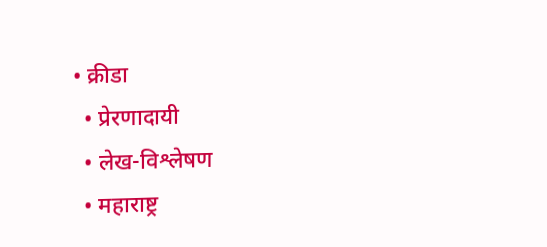• क्रीडा
  • प्रेरणादायी
  • लेख-विश्लेषण
  • महाराष्ट्र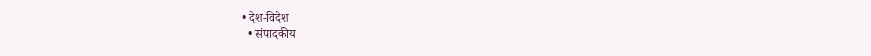• देश-विदेश
  • संपादकीय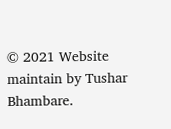© 2021 Website maintain by Tushar Bhambare.